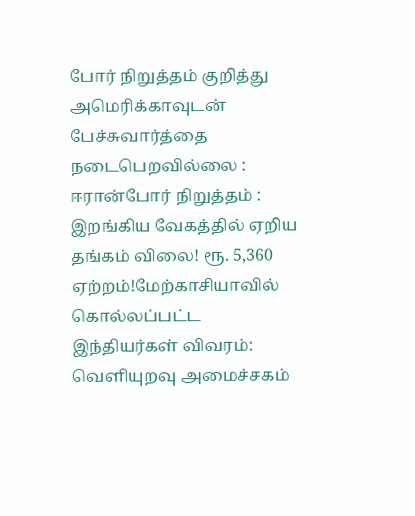போர் நிறுத்தம் குறித்து அமெரிக்காவுடன் பேச்சுவார்த்தை நடைபெறவில்லை : ஈரான்போர் நிறுத்தம் : இறங்கிய வேகத்தில் ஏறிய தங்கம் விலை! ரூ. 5,360 ஏற்றம்!மேற்காசியாவில் கொல்லப்பட்ட இந்தியர்கள் விவரம்: வெளியுறவு அமைச்சகம்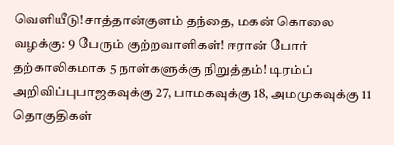வெளியீடு!சாத்தான்குளம் தந்தை, மகன் கொலை வழக்கு: 9 பேரும் குற்றவாளிகள்! ஈரான் போர் தற்காலிகமாக 5 நாள்களுக்கு நிறுத்தம்! டிரம்ப் அறிவிப்புபாஜகவுக்கு 27, பாமகவுக்கு 18, அமமுகவுக்கு 11 தொகுதிகள்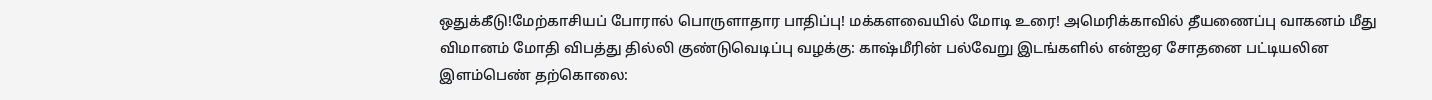ஒதுக்கீடு!மேற்காசியப் போரால் பொருளாதார பாதிப்பு! மக்களவையில் மோடி உரை! அமெரிக்காவில் தீயணைப்பு வாகனம் மீது விமானம் மோதி விபத்து தில்லி குண்டுவெடிப்பு வழக்கு: காஷ்மீரின் பல்வேறு இடங்களில் என்ஐஏ சோதனை பட்டியலின இளம்பெண் தற்கொலை: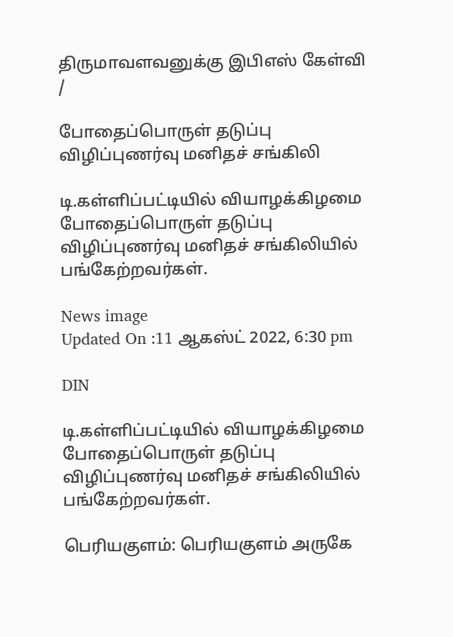திருமாவளவனுக்கு இபிஎஸ் கேள்வி
/

போதைப்பொருள் தடுப்பு விழிப்புணர்வு மனிதச் சங்கிலி

டி.கள்ளிப்பட்டியில் வியாழக்கிழமை போதைப்பொருள் தடுப்பு விழிப்புணர்வு மனிதச் சங்கிலியில் பங்கேற்றவர்கள்.

News image
Updated On :11 ஆகஸ்ட் 2022, 6:30 pm

DIN

டி.கள்ளிப்பட்டியில் வியாழக்கிழமை போதைப்பொருள் தடுப்பு விழிப்புணர்வு மனிதச் சங்கிலியில் பங்கேற்றவர்கள்.

பெரியகுளம்: பெரியகுளம் அருகே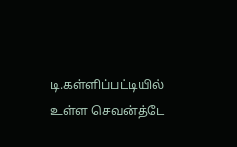டி.கள்ளிப்பட்டியில் உள்ள செவன்த்டே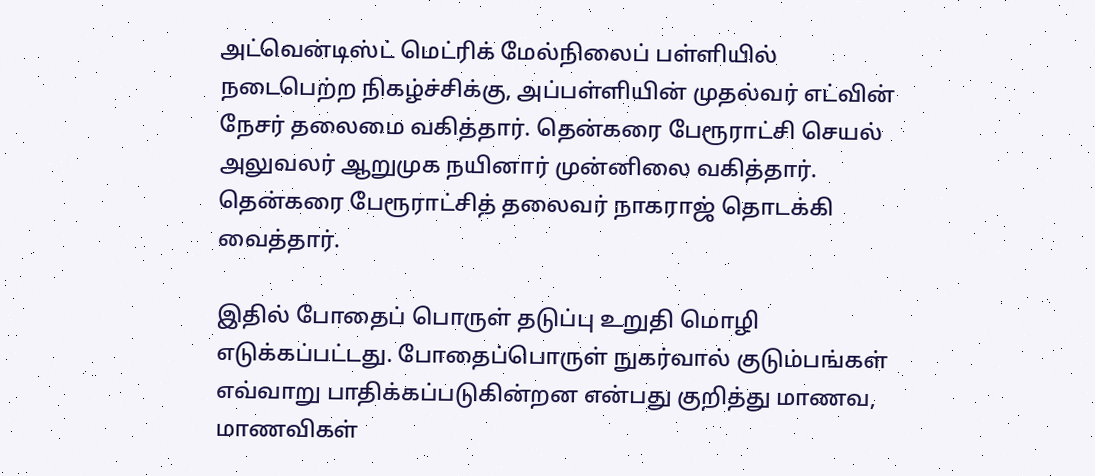அட்வென்டிஸ்ட் மெட்ரிக் மேல்நிலைப் பள்ளியில் நடைபெற்ற நிகழ்ச்சிக்கு, அப்பள்ளியின் முதல்வர் எட்வின் நேசர் தலைமை வகித்தார். தென்கரை பேரூராட்சி செயல் அலுவலர் ஆறுமுக நயினார் முன்னிலை வகித்தார். தென்கரை பேரூராட்சித் தலைவர் நாகராஜ் தொடக்கி வைத்தார்.

இதில் போதைப் பொருள் தடுப்பு உறுதி மொழி எடுக்கப்பட்டது. போதைப்பொருள் நுகர்வால் குடும்பங்கள் எவ்வாறு பாதிக்கப்படுகின்றன என்பது குறித்து மாணவ, மாணவிகள்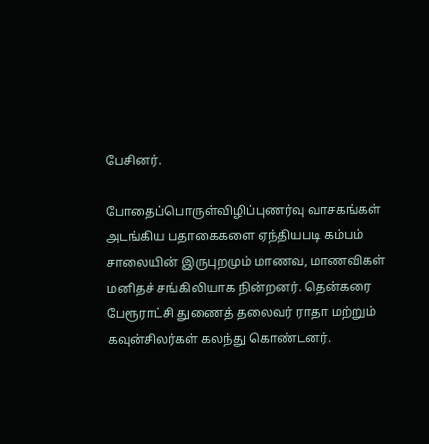பேசினர்.

போதைப்பொருள்விழிப்புணர்வு வாசகங்கள் அடங்கிய பதாகைகளை ஏந்தியபடி கம்பம் சாலையின் இருபுறமும் மாணவ, மாணவிகள் மனிதச் சங்கிலியாக நின்றனர். தென்கரை பேரூராட்சி துணைத் தலைவர் ராதா மற்றும் கவுன்சிலர்கள் கலந்து கொண்டனர்.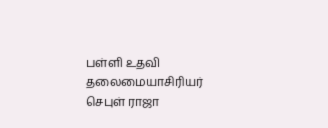பள்ளி உதவி தலைமையாசிரியர் செபுள் ராஜா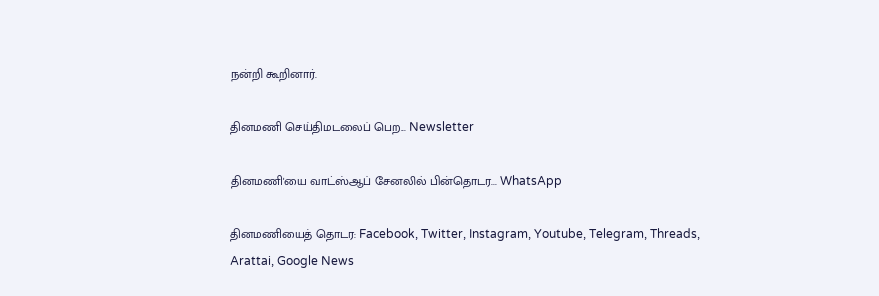நன்றி கூறினார்.

தினமணி செய்திமடலைப் பெற... Newsletter

தினமணி'யை வாட்ஸ்ஆப் சேனலில் பின்தொடர... WhatsApp

தினமணியைத் தொடர: Facebook, Twitter, Instagram, Youtube, Telegram, Threads, Arattai, Google News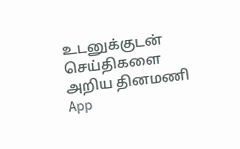உடனுக்குடன் செய்திகளை அறிய தினமணி App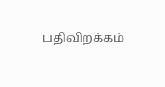பதிவிறக்கம்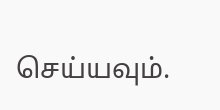செய்யவும்.